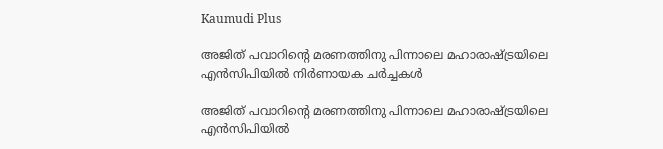Kaumudi Plus

അജിത് പവാറിന്റെ മരണത്തിനു പിന്നാലെ മഹാരാഷ്ട്രയിലെ എന്‍സിപിയില്‍ നിര്‍ണായക ചര്‍ച്ചകള്‍

അജിത് പവാറിന്റെ മരണത്തിനു പിന്നാലെ മഹാരാഷ്ട്രയിലെ എന്‍സിപിയില്‍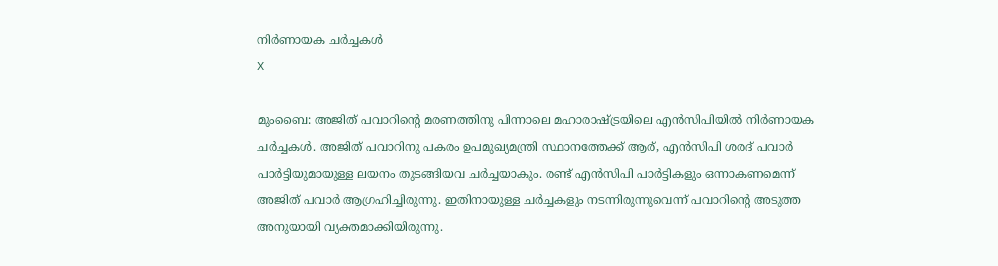നിര്‍ണായക ചര്‍ച്ചകള്‍
X

മുംബൈ: അജിത് പവാറിന്റെ മരണത്തിനു പിന്നാലെ മഹാരാഷ്ട്രയിലെ എൻസിപിയിൽ നിർണായക ചർച്ചകൾ. അജിത് പവാറിനു പകരം ഉപമുഖ്യമന്ത്രി സ്ഥാനത്തേക്ക് ആര്, എൻസിപി ശരദ് പവാർ പാർട്ടിയുമായുള്ള ലയനം തുടങ്ങിയവ ചർച്ചയാകും. രണ്ട് എൻസിപി പാർട്ടികളും ഒന്നാകണമെന്ന് അജിത് പവാർ ആഗ്രഹിച്ചിരുന്നു. ഇതിനായുള്ള ചർച്ചകളും നടന്നിരുന്നുവെന്ന് പവാറിന്റെ അടുത്ത അനുയായി വ്യക്തമാക്കിയിരുന്നു.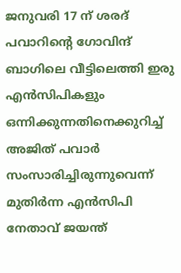ജനുവരി 17 ന് ശരദ് പവാറിന്റെ ഗോവിന്ദ് ബാഗിലെ വീട്ടിലെത്തി ഇരു എൻസിപികളും ഒന്നിക്കുന്നതിനെക്കുറിച്ച് അജിത് പവാർ സംസാരിച്ചിരുന്നുവെന്ന് മുതിർന്ന എൻസിപി നേതാവ് ജയന്ത്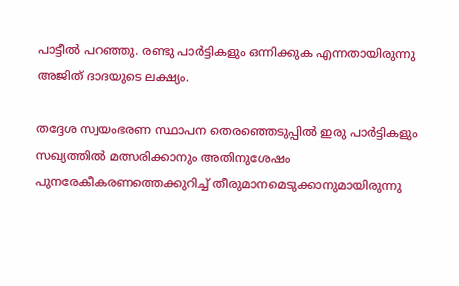പാട്ടീൽ പറഞ്ഞു. രണ്ടു പാർട്ടികളും ഒന്നിക്കുക എന്നതായിരുന്നു അജിത് ദാദയുടെ ലക്ഷ്യം.

തദ്ദേശ സ്വയംഭരണ സ്ഥാപന തെരഞ്ഞെടുപ്പിൽ ഇരു പാർട്ടികളും സഖ്യത്തിൽ മത്സരിക്കാനും അതിനുശേഷം പുനരേകീകരണത്തെക്കുറിച്ച് തീരുമാനമെടുക്കാനുമായിരുന്നു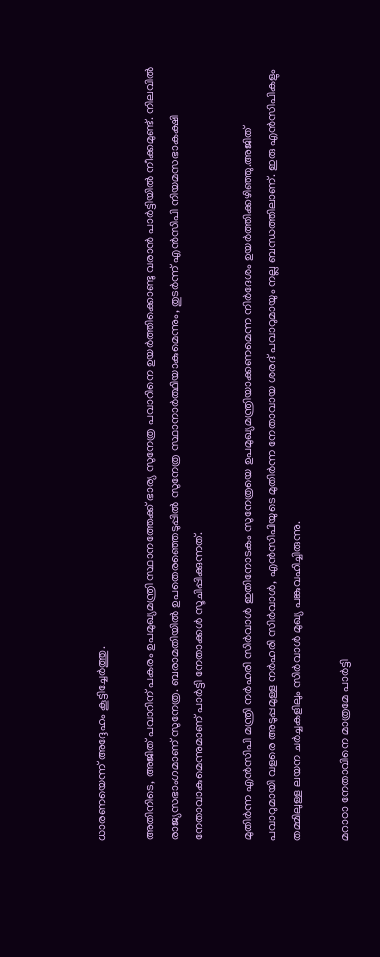ധാരണയെന്ന് അദ്ദേഹം കൂട്ടിച്ചേർത്തു.

അതിനിടെ, അജിത് പവാറിന് പകരം ഉപമുഖ്യമന്ത്രി സ്ഥാനത്തേക്ക് ഭാര്യ സുനേത്ര പവാറിനെ ഉയർത്തിക്കൊണ്ടു വരാൻ പാർട്ടിയിൽ നീക്കമുണ്ട്. നിലവിൽ രാജ്യസഭാംഗമാണ് സുനേത്ര. ബരാമതിയിൽ ഉപതെരഞ്ഞെടുപ്പിൽ സുനേത്ര സ്ഥാനാർത്ഥിയാകുമെന്നും, തുടർന്ന് എൻസിപി നിയമസഭാകക്ഷി നേതാവാകുമെന്നുമാണ് പാർട്ടി നേതാക്കൾ സൂചിപ്പിക്കുന്നത്.

മുതിർന്ന എൻസിപി മന്ത്രി നർഹരി സിർവാൾ ഇതിനോടകം സുനേത്രയെ ഉപമുഖ്യമന്ത്രിയാക്കണമെന്ന നിർദേശം ഉയർത്തിക്കഴിഞ്ഞു.അജിത് പവാറുമായി വളരെ അടുപ്പമുള്ള നർഹരി സിർവാൾ, എൻസിപിയുടെ മുതിർന്ന നേതാവായ ശരദ് പവാറുമായും നല്ല ബന്ധത്തിലാണ്. ഇരു എൻസിപികളും തമ്മിലുള്ള ലയന ചർച്ചകളിലും സിർവാൾ മുഖ്യ പങ്കുവഹിച്ചിരുന്നു.

മറാഠാ നേതാവിനെ മാത്രമേ പാർട്ടി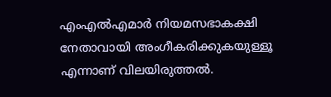എംഎൽഎമാർ നിയമസഭാകക്ഷി നേതാവായി അംഗീകരിക്കുകയുള്ളൂ എന്നാണ് വിലയിരുത്തൽ.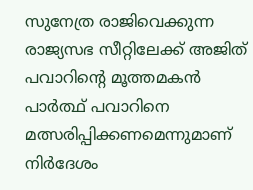സുനേത്ര രാജിവെക്കുന്ന രാജ്യസഭ സീറ്റിലേക്ക് അജിത് പവാറിന്റെ മൂത്തമകൻ പാർത്ഥ് പവാറിനെ മത്സരിപ്പിക്കണമെന്നുമാണ് നിർദേശം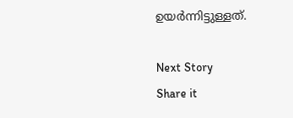ഉയർന്നിട്ടുള്ളത്.

Next Story
Share it